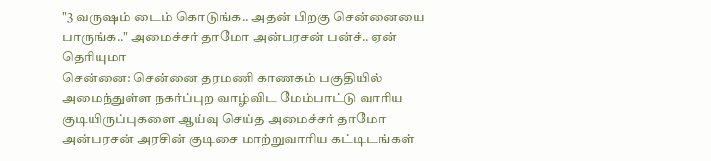"3 வருஷம் டைம் கொடுங்க.. அதன் பிறகு சென்னையை பாருங்க.." அமைச்சர் தாமோ அன்பரசன் பன்ச்.. ஏன் தெரியுமா
சென்னை: சென்னை தரமணி காணகம் பகுதியில் அமைந்துள்ள நகர்ப்புற வாழ்விட மேம்பாட்டு வாரிய குடியிருப்புகளை ஆய்வு செய்த அமைச்சர் தாமோ அன்பரசன் அரசின் குடிசை மாற்றுவாரிய கட்டிடங்கள்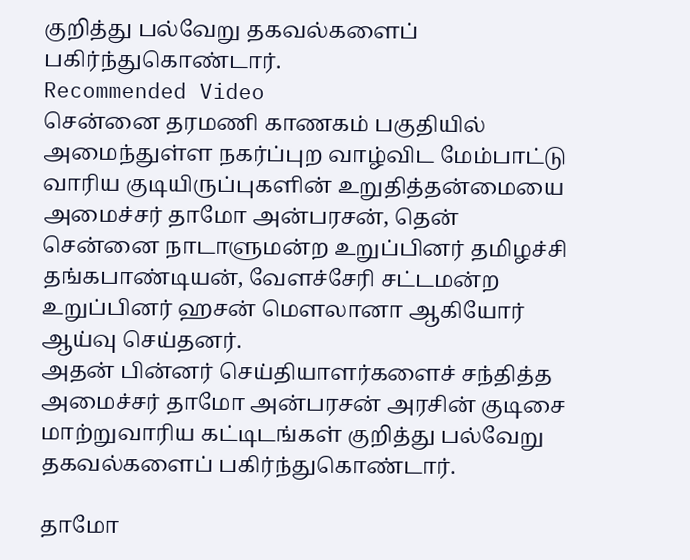குறித்து பல்வேறு தகவல்களைப் பகிர்ந்துகொண்டார்.
Recommended Video
சென்னை தரமணி காணகம் பகுதியில் அமைந்துள்ள நகர்ப்புற வாழ்விட மேம்பாட்டு வாரிய குடியிருப்புகளின் உறுதித்தன்மையை அமைச்சர் தாமோ அன்பரசன், தென் சென்னை நாடாளுமன்ற உறுப்பினர் தமிழச்சி தங்கபாண்டியன், வேளச்சேரி சட்டமன்ற உறுப்பினர் ஹசன் மௌலானா ஆகியோர் ஆய்வு செய்தனர்.
அதன் பின்னர் செய்தியாளர்களைச் சந்தித்த அமைச்சர் தாமோ அன்பரசன் அரசின் குடிசை மாற்றுவாரிய கட்டிடங்கள் குறித்து பல்வேறு தகவல்களைப் பகிர்ந்துகொண்டார்.

தாமோ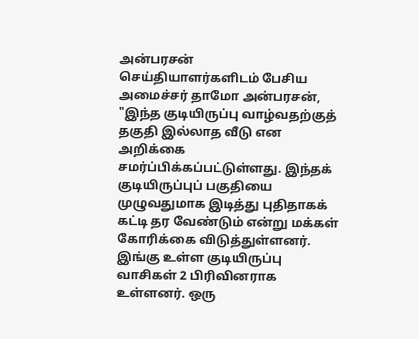அன்பரசன்
செய்தியாளர்களிடம் பேசிய அமைச்சர் தாமோ அன்பரசன், "இந்த குடியிருப்பு வாழ்வதற்குத் தகுதி இல்லாத வீடு என அறிக்கை சமர்ப்பிக்கப்பட்டுள்ளது. இந்தக் குடியிருப்புப் பகுதியை முழுவதுமாக இடித்து புதிதாகக் கட்டி தர வேண்டும் என்று மக்கள் கோரிக்கை விடுத்துள்ளனர். இங்கு உள்ள குடியிருப்பு வாசிகள் 2 பிரிவினராக உள்ளனர். ஒரு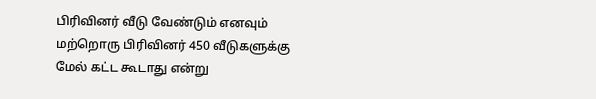பிரிவினர் வீடு வேண்டும் எனவும் மற்றொரு பிரிவினர் 450 வீடுகளுக்கு மேல் கட்ட கூடாது என்று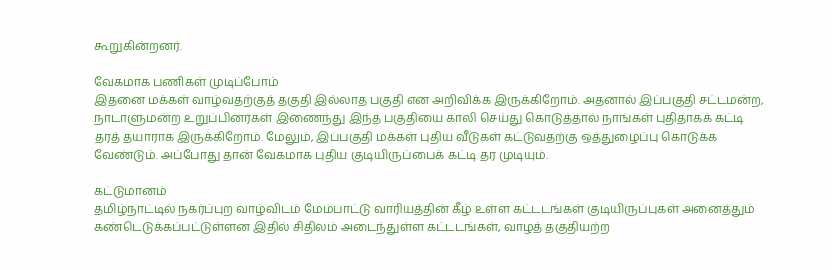கூறுகின்றனர்.

வேகமாக பணிகள் முடிப்போம்
இதனை மக்கள் வாழ்வதற்குத் தகுதி இல்லாத பகுதி என அறிவிக்க இருக்கிறோம். அதனால் இப்பகுதி சட்டமன்ற, நாடாளுமன்ற உறுப்பினர்கள் இணைந்து இந்த பகுதியை காலி செய்து கொடுத்தால் நாங்கள் புதிதாகக் கட்டி தரத் தயாராக இருக்கிறோம். மேலும், இப்பகுதி மக்கள் புதிய வீடுகள் கட்டுவதற்கு ஒத்துழைப்பு கொடுக்க வேண்டும். அப்போது தான் வேகமாக புதிய குடியிருப்பைக் கட்டி தர முடியும்.

கட்டுமானம்
தமிழ்நாட்டில் நகர்ப்புற வாழ்விடம் மேம்பாட்டு வாரியத்தின் கீழ் உள்ள கட்டடங்கள் குடியிருப்புகள் அனைத்தும் கண்டெடுக்கப்பட்டுள்ளன இதில் சிதிலம் அடைந்துள்ள கட்டடங்கள், வாழத் தகுதியற்ற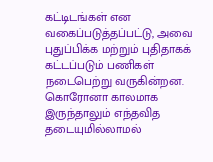கட்டிடங்கள் என வகைப்படுத்தப்பட்டு, அவை புதுப்பிக்க மற்றும் புதிதாகக் கட்டப்படும் பணிகள் நடைபெற்று வருகின்றன. கொரோனா காலமாக இருந்தாலும் எந்தவித தடையுமில்லாமல்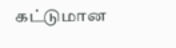கட்டுமான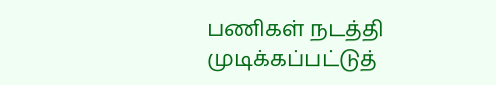பணிகள் நடத்தி முடிக்கப்பட்டுத்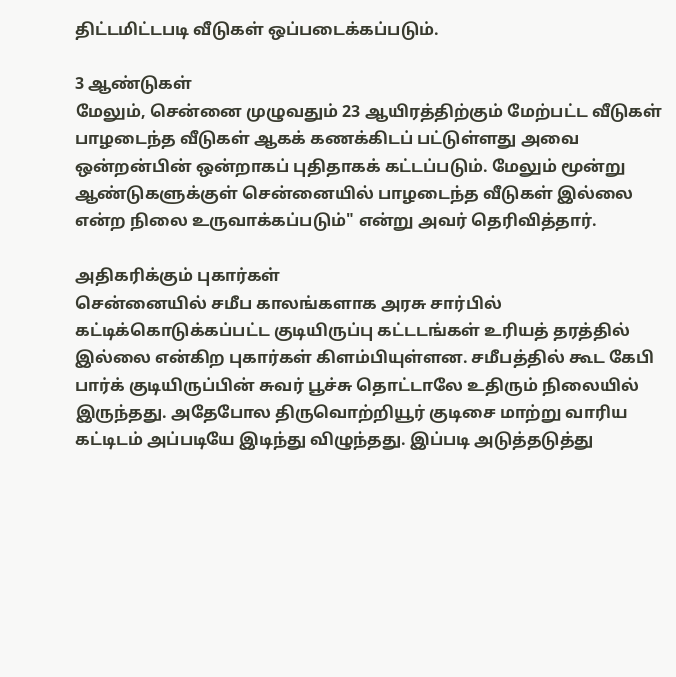திட்டமிட்டபடி வீடுகள் ஒப்படைக்கப்படும்.

3 ஆண்டுகள்
மேலும், சென்னை முழுவதும் 23 ஆயிரத்திற்கும் மேற்பட்ட வீடுகள் பாழடைந்த வீடுகள் ஆகக் கணக்கிடப் பட்டுள்ளது அவை ஒன்றன்பின் ஒன்றாகப் புதிதாகக் கட்டப்படும். மேலும் மூன்று ஆண்டுகளுக்குள் சென்னையில் பாழடைந்த வீடுகள் இல்லை என்ற நிலை உருவாக்கப்படும்" என்று அவர் தெரிவித்தார்.

அதிகரிக்கும் புகார்கள்
சென்னையில் சமீப காலங்களாக அரசு சார்பில் கட்டிக்கொடுக்கப்பட்ட குடியிருப்பு கட்டடங்கள் உரியத் தரத்தில் இல்லை என்கிற புகார்கள் கிளம்பியுள்ளன. சமீபத்தில் கூட கேபி பார்க் குடியிருப்பின் சுவர் பூச்சு தொட்டாலே உதிரும் நிலையில் இருந்தது. அதேபோல திருவொற்றியூர் குடிசை மாற்று வாரிய கட்டிடம் அப்படியே இடிந்து விழுந்தது. இப்படி அடுத்தடுத்து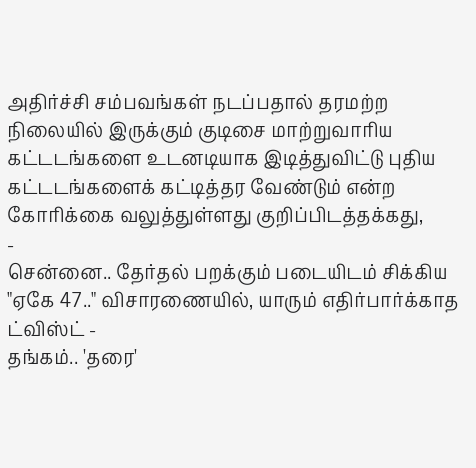அதிர்ச்சி சம்பவங்கள் நடப்பதால் தரமற்ற நிலையில் இருக்கும் குடிசை மாற்றுவாரிய கட்டடங்களை உடனடியாக இடித்துவிட்டு புதிய கட்டடங்களைக் கட்டித்தர வேண்டும் என்ற கோரிக்கை வலுத்துள்ளது குறிப்பிடத்தக்கது,
-
சென்னை.. தேர்தல் பறக்கும் படையிடம் சிக்கிய "ஏகே 47.." விசாரணையில், யாரும் எதிர்பார்க்காத ட்விஸ்ட் -
தங்கம்.. 'தரை'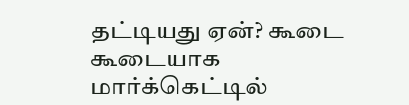தட்டியது ஏன்? கூடை கூடையாக மார்க்கெட்டில்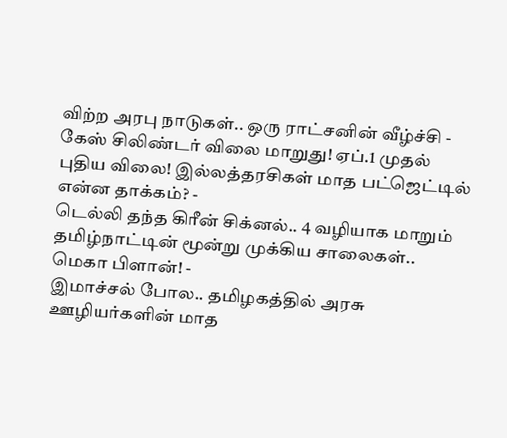விற்ற அரபு நாடுகள்.. ஒரு ராட்சனின் வீழ்ச்சி -
கேஸ் சிலிண்டர் விலை மாறுது! ஏப்.1 முதல் புதிய விலை! இல்லத்தரசிகள் மாத பட்ஜெட்டில் என்ன தாக்கம்? -
டெல்லி தந்த கிரீன் சிக்னல்.. 4 வழியாக மாறும் தமிழ்நாட்டின் மூன்று முக்கிய சாலைகள்.. மெகா பிளான்! -
இமாச்சல் போல.. தமிழகத்தில் அரசு ஊழியர்களின் மாத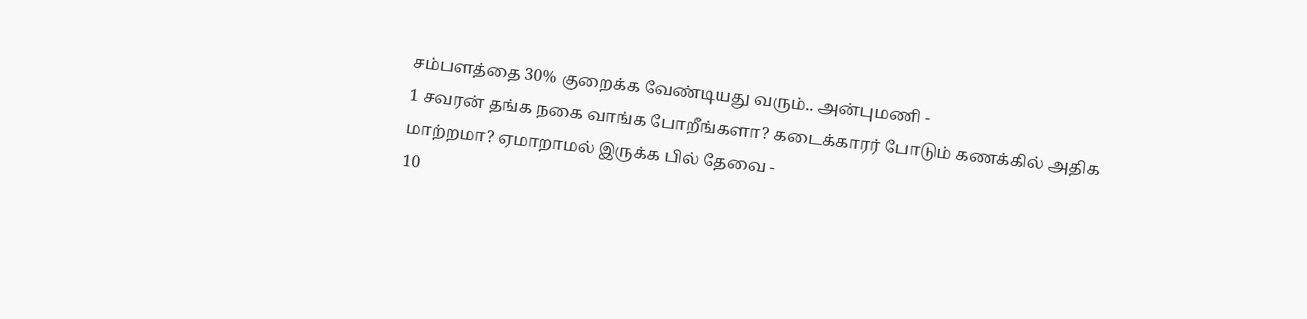சம்பளத்தை 30% குறைக்க வேண்டியது வரும்.. அன்புமணி -
1 சவரன் தங்க நகை வாங்க போறீங்களா? கடைக்காரர் போடும் கணக்கில் அதிக மாற்றமா? ஏமாறாமல் இருக்க பில் தேவை -
10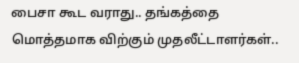பைசா கூட வராது.. தங்கத்தை மொத்தமாக விற்கும் முதலீட்டாளர்கள்..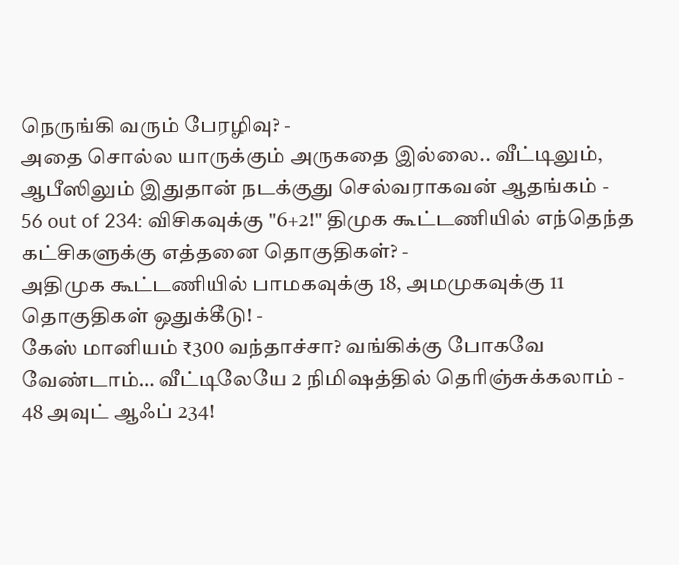நெருங்கி வரும் பேரழிவு? -
அதை சொல்ல யாருக்கும் அருகதை இல்லை.. வீட்டிலும், ஆபீஸிலும் இதுதான் நடக்குது செல்வராகவன் ஆதங்கம் -
56 out of 234: விசிகவுக்கு "6+2!" திமுக கூட்டணியில் எந்தெந்த கட்சிகளுக்கு எத்தனை தொகுதிகள்? -
அதிமுக கூட்டணியில் பாமகவுக்கு 18, அமமுகவுக்கு 11 தொகுதிகள் ஒதுக்கீடு! -
கேஸ் மானியம் ₹300 வந்தாச்சா? வங்கிக்கு போகவே வேண்டாம்… வீட்டிலேயே 2 நிமிஷத்தில் தெரிஞ்சுக்கலாம் -
48 அவுட் ஆஃப் 234!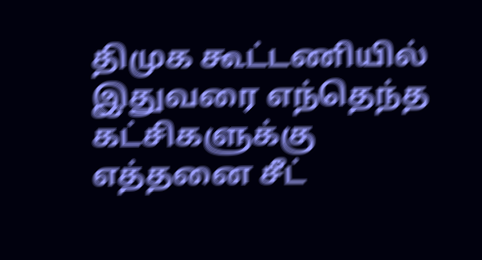திமுக கூட்டணியில் இதுவரை எந்தெந்த கட்சிகளுக்கு எத்தனை சீட்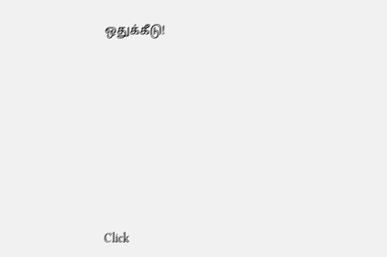ஒதுக்கீடு!












Click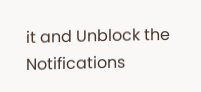it and Unblock the Notifications